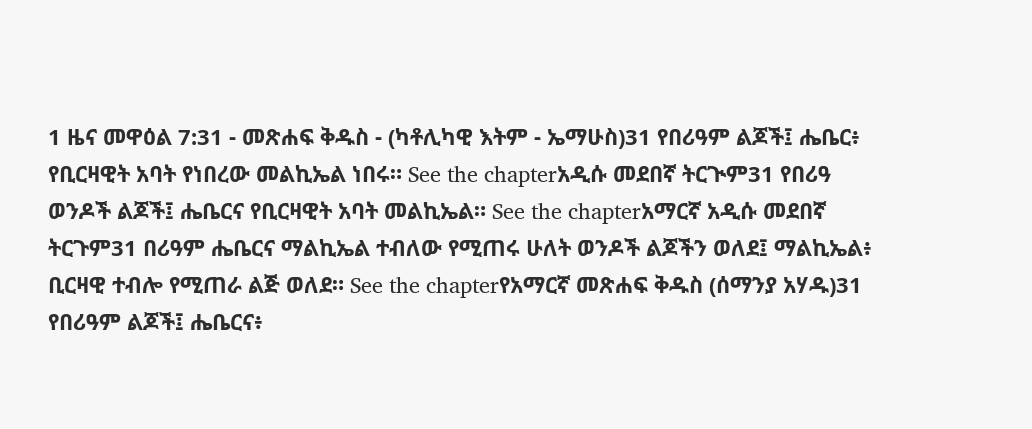1 ዜና መዋዕል 7:31 - መጽሐፍ ቅዱስ - (ካቶሊካዊ እትም - ኤማሁስ)31 የበሪዓም ልጆች፤ ሔቤር፥ የቢርዛዊት አባት የነበረው መልኪኤል ነበሩ። See the chapterአዲሱ መደበኛ ትርጒም31 የበሪዓ ወንዶች ልጆች፤ ሔቤርና የቢርዛዊት አባት መልኪኤል። See the chapterአማርኛ አዲሱ መደበኛ ትርጉም31 በሪዓም ሔቤርና ማልኪኤል ተብለው የሚጠሩ ሁለት ወንዶች ልጆችን ወለደ፤ ማልኪኤል፥ ቢርዛዊ ተብሎ የሚጠራ ልጅ ወለደ። See the chapterየአማርኛ መጽሐፍ ቅዱስ (ሰማንያ አሃዱ)31 የበሪዓም ልጆች፤ ሔቤርና፥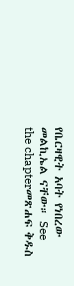የቤርዛዊት አባት የነበረው መልኪኤል ናቸው። See the chapterመጽሐፍ ቅዱስ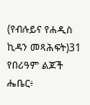(የብሉይና የሐዲስ ኪዳን መጻሕፍት)31 የበሪዓም ልጆች ሔቤር፥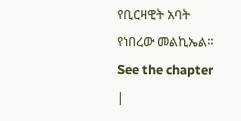የቢርዛዊት አባት የነበረው መልኪኤል። See the chapter |